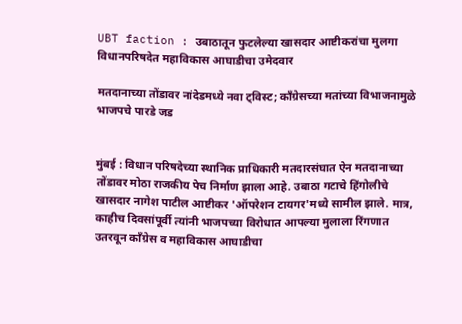UBT faction : उबाठातून फुटलेल्या खासदार आष्टीकरांचा मुलगा विधानपरिषदेत महाविकास आघाडीचा उमेदवार

मतदानाच्या तोंडावर नांदेडमध्ये नवा ट्विस्ट; काँग्रेसच्या मतांच्या विभाजनामुळे भाजपचे पारडे जड


मुंबई : विधान परिषदेच्या स्थानिक प्राधिकारी मतदारसंघात ऐन मतदानाच्या तोंडावर मोठा राजकीय पेच निर्माण झाला आहे. उबाठा गटाचे हिंगोलीचे खासदार नागेश पाटील आष्टीकर 'ऑपरेशन टायगर'मध्ये सामील झाले. मात्र, काहीच दिवसांपूर्वी त्यांनी भाजपच्या विरोधात आपल्या मुलाला रिंगणात उतरवून काँग्रेस व महाविकास आघाडीचा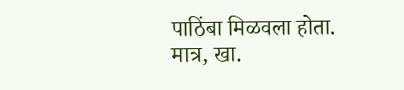पाठिंबा मिळवला होता. मात्र, खा.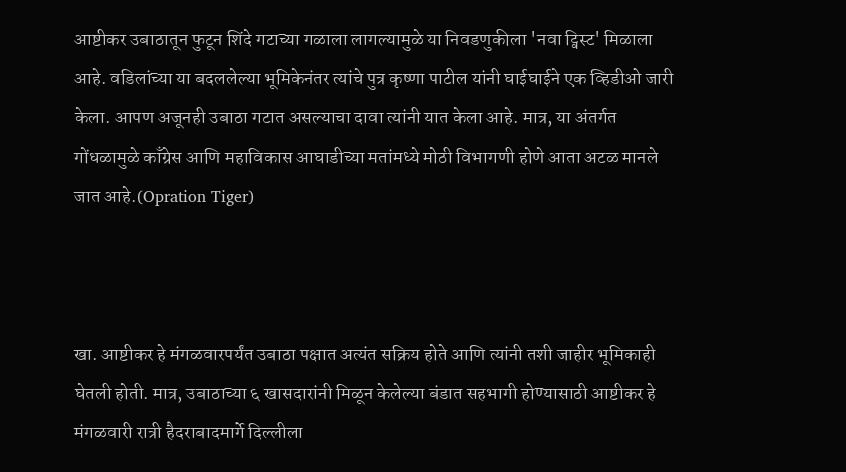आष्टीकर उबाठातून फुटून शिंदे गटाच्या गळाला लागल्यामुळे या निवडणुकीला 'नवा ट्विस्ट' मिळाला आहे. वडिलांच्या या बदललेल्या भूमिकेनंतर त्यांचे पुत्र कृष्णा पाटील यांनी घाईघाईने एक व्हिडीओ जारी केला. आपण अजूनही उबाठा गटात असल्याचा दावा त्यांनी यात केला आहे. मात्र, या अंतर्गत गोंधळामुळे काँग्रेस आणि महाविकास आघाडीच्या मतांमध्ये मोठी विभागणी होणे आता अटळ मानले जात आहे.(Opration Tiger)



खा. आष्टीकर हे मंगळवारपर्यंत उबाठा पक्षात अत्यंत सक्रिय होते आणि त्यांनी तशी जाहीर भूमिकाही घेतली होती. मात्र, उबाठाच्या ६ खासदारांनी मिळून केलेल्या बंडात सहभागी होण्यासाठी आष्टीकर हे मंगळवारी रात्री हैदराबादमार्गे दिल्लीला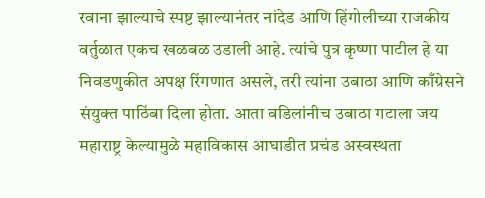रवाना झाल्याचे स्पष्ट झाल्यानंतर नांदेड आणि हिंगोलीच्या राजकीय वर्तुळात एकच खळबळ उडाली आहे. त्यांचे पुत्र कृष्णा पाटील हे या निवडणुकीत अपक्ष रिंगणात असले, तरी त्यांना उबाठा आणि काँग्रेसने संयुक्त पाठिंबा दिला होता. आता वडिलांनीच उबाठा गटाला जय महाराष्ट्र केल्यामुळे महाविकास आघाडीत प्रचंड अस्वस्थता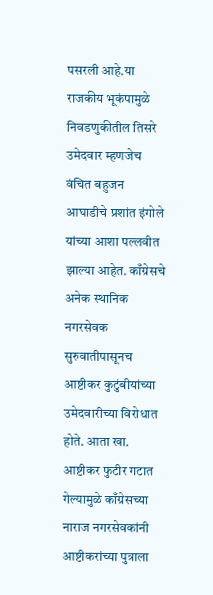पसरली आहे.या राजकीय भूकंपामुळे निवडणुकीतील तिसरे उमेदवार म्हणजेच वंचित बहुजन आघाडीचे प्रशांत इंगोले यांच्या आशा पल्लवीत झाल्या आहेत. काँग्रेसचे अनेक स्थानिक नगरसेवक सुरुवातीपासूनच आष्टीकर कुटुंबीयांच्या उमेदवारीच्या विरोधात होते. आता खा. आष्टीकर फुटीर गटात गेल्यामुळे काँग्रेसच्या नाराज नगरसेवकांनी आष्टीकरांच्या पुत्राला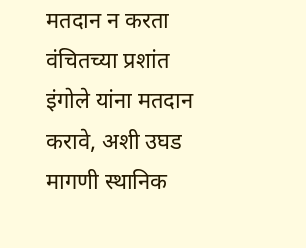मतदान न करता वंचितच्या प्रशांत इंगोले यांना मतदान करावे, अशी उघड मागणी स्थानिक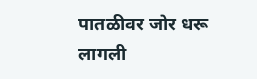पातळीवर जोर धरू लागली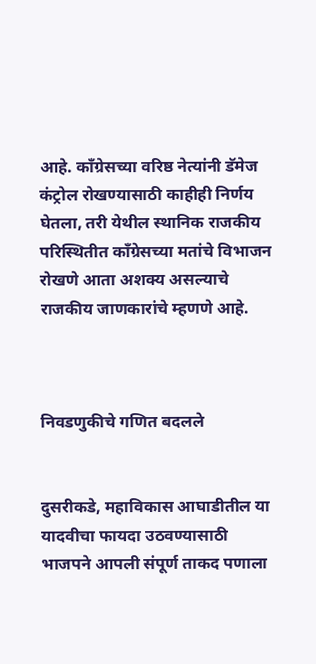आहे. काँग्रेसच्या वरिष्ठ नेत्यांनी डॅमेज कंट्रोल रोखण्यासाठी काहीही निर्णय घेतला, तरी येथील स्थानिक राजकीय परिस्थितीत काँग्रेसच्या मतांचे विभाजन रोखणे आता अशक्य असल्याचे राजकीय जाणकारांचे म्हणणे आहे.



निवडणुकीचे गणित बदलले


दुसरीकडे, महाविकास आघाडीतील या यादवीचा फायदा उठवण्यासाठी भाजपने आपली संपूर्ण ताकद पणाला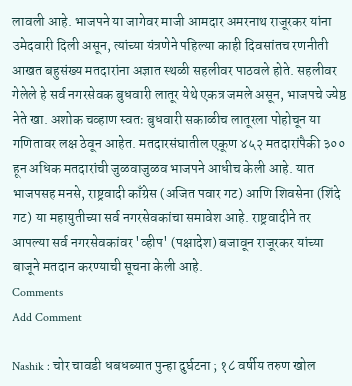लावली आहे. भाजपने या जागेवर माजी आमदार अमरनाथ राजूरकर यांना उमेदवारी दिली असून, त्यांच्या यंत्रणेने पहिल्या काही दिवसांतच रणनीती आखत बहुसंख्य मतदारांना अज्ञात स्थळी सहलीवर पाठवले होते. सहलीवर गेलेले हे सर्व नगरसेवक बुधवारी लातूर येथे एकत्र जमले असून, भाजपचे ज्येष्ठ नेते खा. अशोक चव्हाण स्वतः बुधवारी सकाळीच लातूरला पोहोचून या गणितावर लक्ष ठेवून आहेत. मतदारसंघातील एकूण ४५२ मतदारांपैकी ३०० हून अधिक मतदारांची जुळवाजुळव भाजपने आधीच केली आहे. यात भाजपसह मनसे, राष्ट्रवादी काँग्रेस (अजित पवार गट) आणि शिवसेना (शिंदे गट) या महायुतीच्या सर्व नगरसेवकांचा समावेश आहे. राष्ट्रवादीने तर आपल्या सर्व नगरसेवकांवर 'व्हीप' (पक्षादेश) बजावून राजूरकर यांच्या बाजूने मतदान करण्याची सूचना केली आहे.
Comments
Add Comment

Nashik : चोर चावडी धबधब्यात पुन्हा दुर्घटना ; १८ वर्षीय तरुण खोल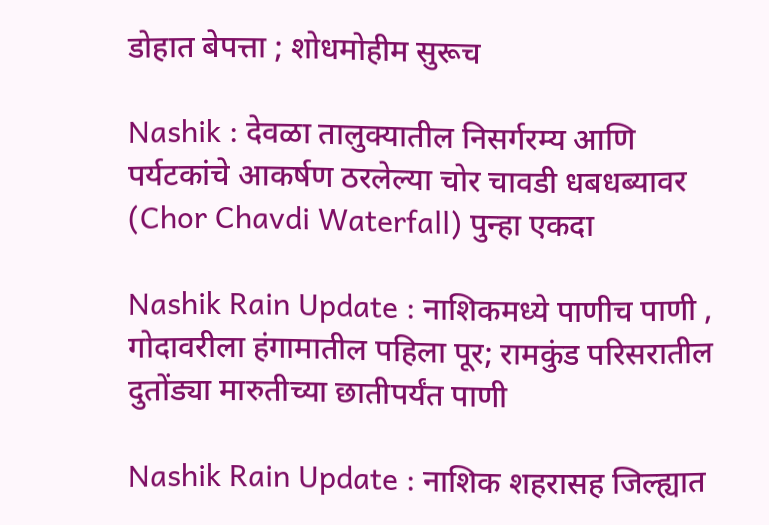डोहात बेपत्ता ; शोधमोहीम सुरूच

Nashik : देवळा तालुक्यातील निसर्गरम्य आणि पर्यटकांचे आकर्षण ठरलेल्या चोर चावडी धबधब्यावर (Chor Chavdi Waterfall) पुन्हा एकदा

Nashik Rain Update : नाशिकमध्ये पाणीच पाणी , गोदावरीला हंगामातील पहिला पूर; रामकुंड परिसरातील दुतोंड्या मारुतीच्या छातीपर्यंत पाणी

Nashik Rain Update : नाशिक शहरासह जिल्ह्यात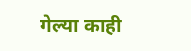गेल्या काही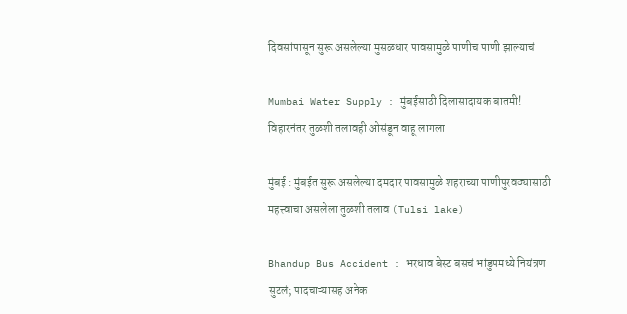दिवसांपासून सुरू असलेल्या मुसळधार पावसामुळे पाणीच पाणी झाल्याचं

Mumbai Water Supply : मुंबईसाठी दिलासादायक बातमी! विहारनंतर तुळशी तलावही ओसंडून वाहू लागला

मुंबई : मुंबईत सुरू असलेल्या दमदार पावसामुळे शहराच्या पाणीपुरवठ्यासाठी महत्त्वाचा असलेला तुळशी तलाव (Tulsi lake)

Bhandup Bus Accident : भरधाव बेस्ट बसचं भांडुपमध्ये नियंत्रण सुटलं; पादचाऱ्यासह अनेक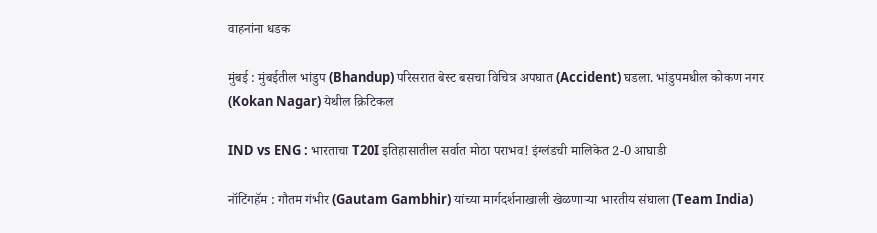वाहनांना धडक

मुंबई : मुंबईतील भांडुप (Bhandup) परिसरात बेस्ट बसचा विचित्र अपघात (Accident) घडला. भांडुपमधील कोकण नगर (Kokan Nagar) येथील क्रिटिकल

IND vs ENG : भारताचा T20I इतिहासातील सर्वात मोठा पराभव! इंग्लंडची मालिकेत 2-0 आघाडी

नॉटिंगहॅम : गौतम गंभीर (Gautam Gambhir) यांच्या मार्गदर्शनाखाली खेळणाऱ्या भारतीय संघाला (Team India)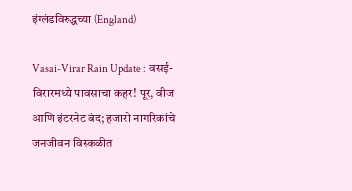इंग्लंडविरुद्धच्या (England)

Vasai-Virar Rain Update : वसई-विरारमध्ये पावसाचा कहर! पूर, वीज आणि इंटरनेट बंद; हजारो नागरिकांचे जनजीवन विस्कळीत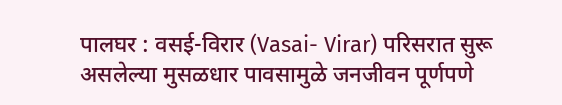पालघर : वसई-विरार (Vasai- Virar) परिसरात सुरू असलेल्या मुसळधार पावसामुळे जनजीवन पूर्णपणे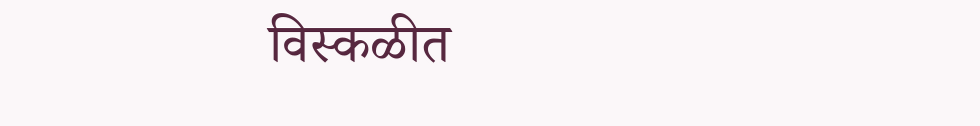विस्कळीत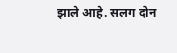झाले आहे. सलग दोन